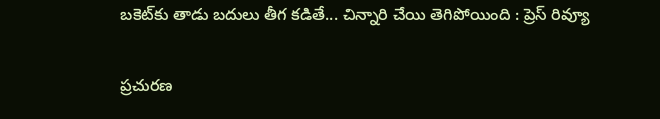బకెట్‌కు తాడు బదులు తీగ కడితే... చిన్నారి చేయి తెగిపోయింది : ప్రెస్ రివ్యూ

ప్రచురణ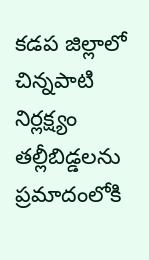కడప జిల్లాలో చిన్నపాటి నిర్లక్ష్యం తల్లీబిడ్డలను ప్రమాదంలోకి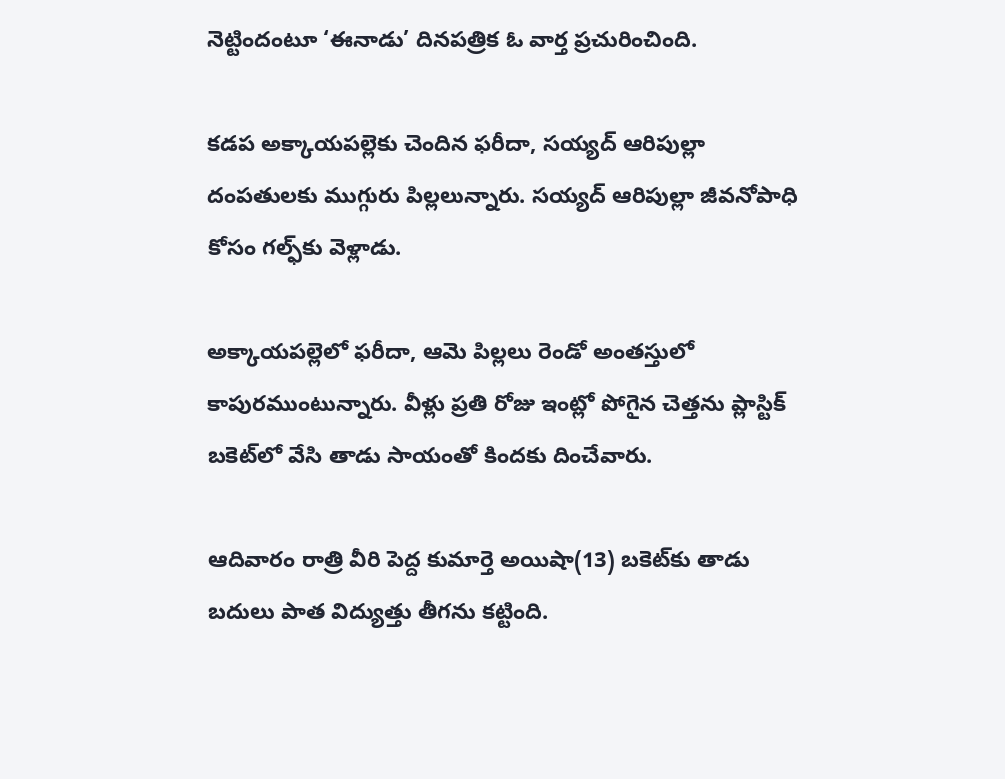నెట్టిందంటూ ‘ఈనాడు’ దినపత్రిక ఓ వార్త ప్రచురించింది.

కడప అక్కాయపల్లెకు చెందిన ఫరీదా, సయ్యద్‌ ఆరిపుల్లా దంపతులకు ముగ్గురు పిల్లలున్నారు. సయ్యద్‌ ఆరిపుల్లా జీవనోపాధి కోసం గల్ఫ్‌కు వెళ్లాడు.

అక్కాయపల్లెలో ఫరీదా, ఆమె పిల్లలు రెండో అంతస్తులో కాపురముంటున్నారు. వీళ్లు ప్రతి రోజు ఇంట్లో పోగైన చెత్తను ప్లాస్టిక్‌ బకెట్‌లో వేసి తాడు సాయంతో కిందకు దించేవారు.

ఆదివారం రాత్రి వీరి పెద్ద కుమార్తె అయిషా(13) బకెట్‌కు తాడు బదులు పాత విద్యుత్తు తీగను కట్టింది.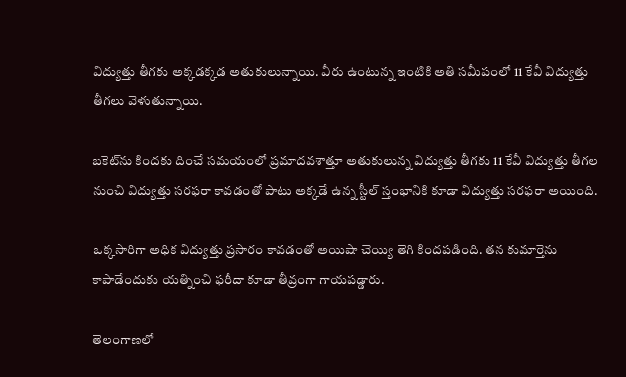విద్యుత్తు తీగకు అక్కడక్కడ అతుకులున్నాయి. వీరు ఉంటున్న ఇంటికి అతి సమీపంలో 11 కేవీ విద్యుత్తు తీగలు వెళుతున్నాయి.

బకెట్‌ను కిందకు దించే సమయంలో ప్రమాదవశాత్తూ అతుకులున్న విద్యుత్తు తీగకు 11 కేవీ విద్యుత్తు తీగల నుంచి విద్యుత్తు సరఫరా కావడంతో పాటు అక్కడే ఉన్న స్టీల్‌ స్తంభానికి కూడా విద్యుత్తు సరఫరా అయింది.

ఒక్కసారిగా అధిక విద్యుత్తు ప్రసారం కావడంతో అయిషా చెయ్యి తెగి కిందపడింది. తన కుమార్తెను కాపాడేందుకు యత్నించి ఫరీదా కూడా తీవ్రంగా గాయపడ్డారు.

తెలంగాణలో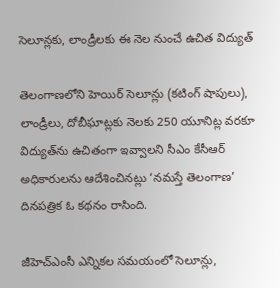సెలూన్లకు, లాండ్రీలకు ఈ నెల నుంచే ఉచిత విద్యుత్

తెలంగాణలోని హెయిర్ సెలూన్లు (కటింగ్ షాపులు), లాండ్రీలు, దోబీఘాట్లకు నెలకు 250 యూనిట్ల వరకూ విద్యుత్‌ను ఉచితంగా ఇవ్వాలని సీఎం కేసీఆర్ అధికారులను ఆదేశించినట్లు ‘నమస్తే తెలంగాణ’ దినపత్రిక ఓ కథనం రాసింది.

జీహెచ్‌ఎంసీ ఎన్నికల సమయంలో సెలూన్లు,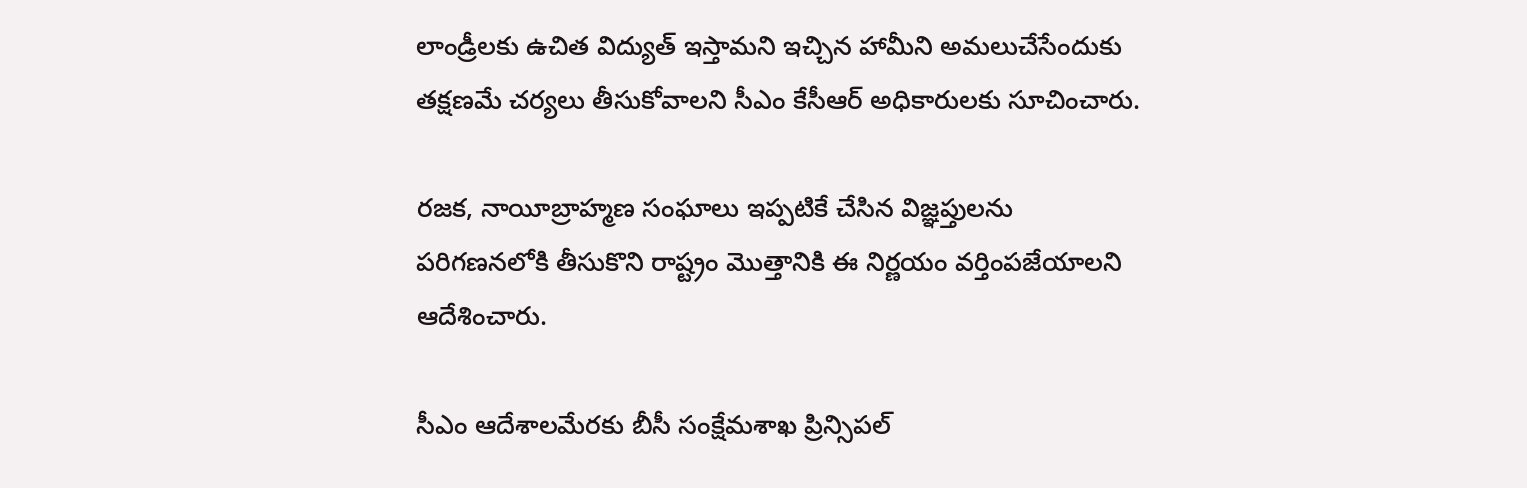లాండ్రీలకు ఉచిత విద్యుత్ ఇస్తామని ఇచ్చిన హామీని అమలుచేసేందుకు తక్షణమే చర్యలు తీసుకోవాలని సీఎం కేసీఆర్ అధికారులకు సూచించారు.

రజక, నాయీబ్రాహ్మణ సంఘాలు ఇప్పటికే చేసిన విజ్ఞప్తులను పరిగణనలోకి తీసుకొని రాష్ట్రం మొత్తానికి ఈ నిర్ణయం వర్తింపజేయాలని ఆదేశించారు.

సీఎం ఆదేశాలమేరకు బీసీ సంక్షేమశాఖ ప్రిన్సిపల్‌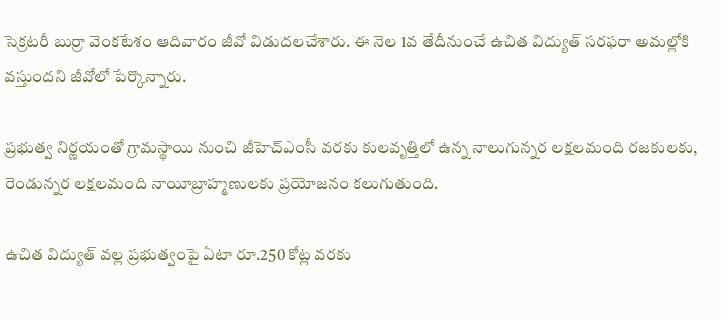సెక్రటరీ బుర్రా వెంకటేశం ఆదివారం జీవో విడుదలచేశారు. ఈ నెల 1వ తేదీనుంచే ఉచిత విద్యుత్‌ సరఫరా అమల్లోకి వస్తుందని జీవోలో పేర్కొన్నారు.

ప్రభుత్వ నిర్ణయంతో గ్రామస్థాయి నుంచి జీహెచ్‌ఎంసీ వరకు కులవృత్తిలో ఉన్న నాలుగున్నర లక్షలమంది రజకులకు, రెండున్నర లక్షలమంది నాయీబ్రాహ్మణులకు ప్రయోజనం కలుగుతుంది.

ఉచిత విద్యుత్‌ వల్ల ప్రభుత్వంపై ఏటా రూ.250 కోట్ల వరకు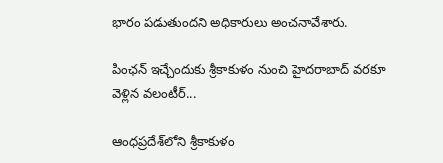భారం పడుతుందని అధికారులు అంచనావేశారు.

పింఛన్ ఇచ్చేందుకు శ్రీకాకుళం నుంచి హైదరాబాద్‌ వరకూ వెళ్లిన వలంటీర్...

ఆంధప్రదేశ్‌లోని శ్రీకాకుళం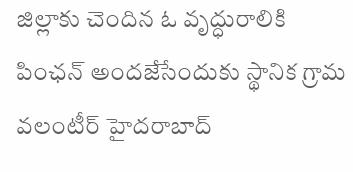జిల్లాకు చెందిన ఓ వృద్ధురాలికి పింఛన్ అందజేసేందుకు స్థానిక గ్రామ వలంటీర్ హైదరాబాద్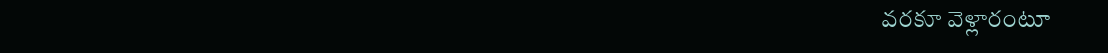వరకూ వెళ్లారంటూ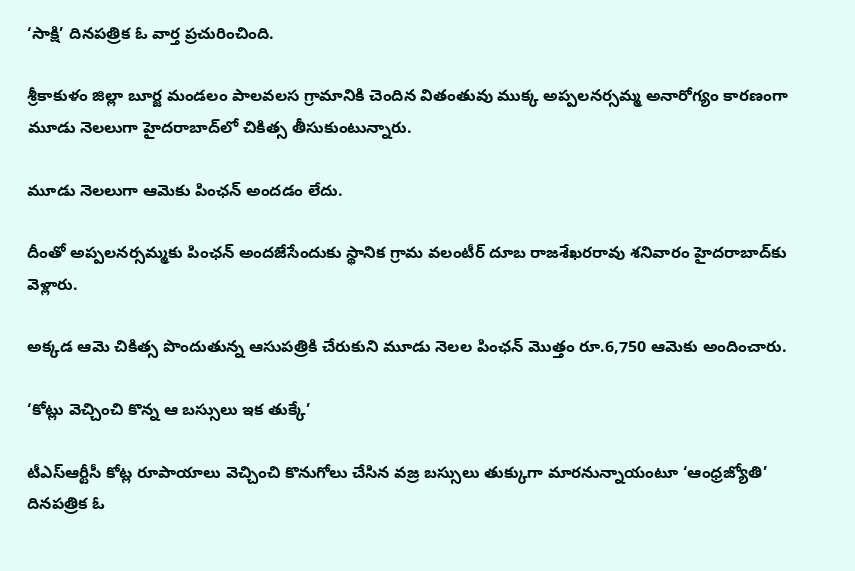‘సాక్షి’ దినపత్రిక ఓ వార్త ప్రచురించింది.

శ్రీకాకుళం జిల్లా బూర్జ మండలం పాలవలస గ్రామానికి చెందిన వితంతువు ముక్క అప్పలనర్సమ్మ అనారోగ్యం కారణంగా మూడు నెలలుగా హైదరాబాద్‌లో చికిత్స తీసుకుంటున్నారు.

మూడు నెలలుగా ఆమెకు పింఛన్ అందడం లేదు.

దీంతో అప్పలనర్సమ్మకు పింఛన్ అందజేసేందుకు స్థానిక గ్రామ వలంటీర్‌ దూబ రాజశేఖరరావు శనివారం హైదరాబాద్‌‌కు వెళ్లారు.

అక్కడ ఆమె చికిత్స పొందుతున్న ఆసుపత్రికి చేరుకుని మూడు నెలల పింఛన్‌ మొత్తం రూ.6,750 ఆమెకు అందించారు.

‘కోట్లు వెచ్చించి కొన్న ఆ బస్సులు ఇక తుక్కే’

టీఎస్‌ఆర్టీసీ కోట్ల రూపాయాలు వెచ్చించి కొనుగోలు చేసిన వజ్ర బస్సులు తుక్కుగా మారనున్నాయంటూ ‘ఆంధ్రజ్యోతి’ దినపత్రిక ఓ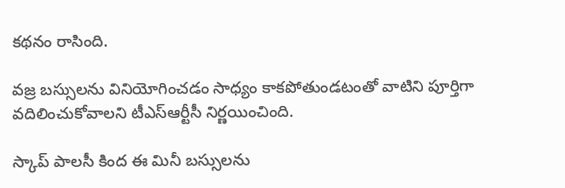కథనం రాసింది.

వజ్ర బస్సులను వినియోగించడం సాధ్యం కాకపోతుండటంతో వాటిని పూర్తిగా వదిలించుకోవాలని టీఎస్‌ఆర్టీసీ నిర్ణయించింది.

స్కాప్‌ పాలసీ కింద ఈ మినీ బస్సులను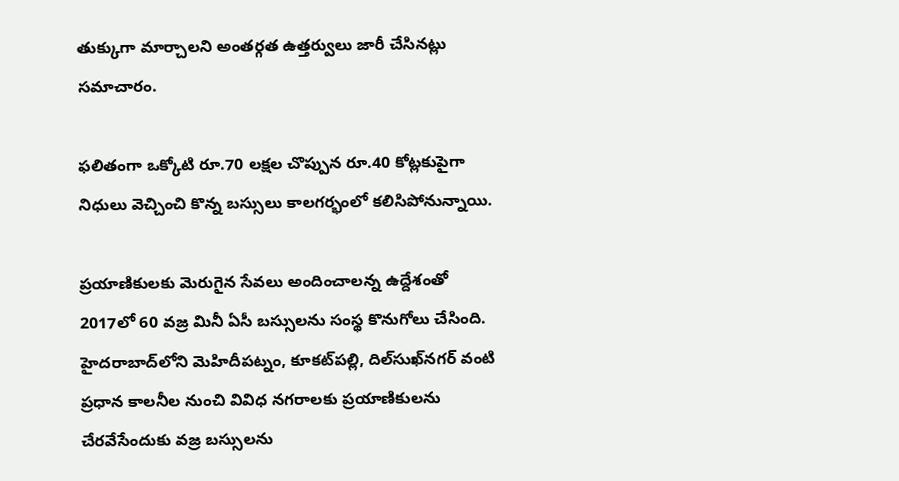తుక్కుగా మార్చాలని అంతర్గత ఉత్తర్వులు జారీ చేసినట్లు సమాచారం.

ఫలితంగా ఒక్కోటి రూ.70 లక్షల చొప్పున రూ.40 కోట్లకుపైగా నిధులు వెచ్చించి కొన్న బస్సులు కాలగర్భంలో కలిసిపోనున్నాయి.

ప్రయాణికులకు మెరుగైన సేవలు అందించాలన్న ఉద్దేశంతో 2017లో 60 వజ్ర మినీ ఏసీ బస్సులను సంస్థ కొనుగోలు చేసింది. హైదరాబాద్‌లోని మెహిదీపట్నం, కూకట్‌పల్లి, దిల్‌సుఖ్‌నగర్‌ వంటి ప్రధాన కాలనీల నుంచి వివిధ నగరాలకు ప్రయాణికులను చేరవేసేందుకు వజ్ర బస్సులను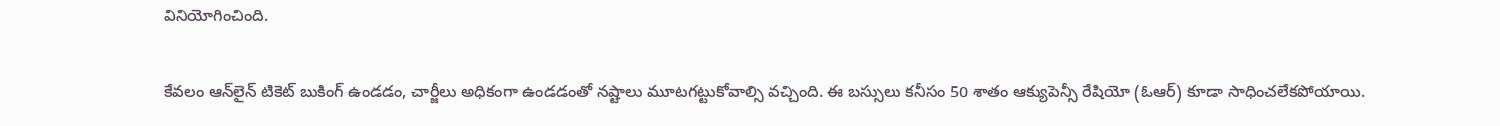వినియోగించింది.

కేవలం ఆన్‌లైన్‌ టికెట్‌ బుకింగ్‌ ఉండడం, చార్జీలు అధికంగా ఉండడంతో నష్టాలు మూటగట్టుకోవాల్సి వచ్చింది. ఈ బస్సులు కనీసం 50 శాతం ఆక్యుపెన్సీ రేషియో (ఓఆర్‌) కూడా సాధించలేకపోయాయి.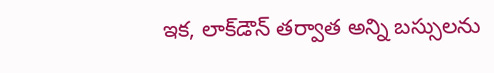ఇక, లాక్‌డౌన్‌ తర్వాత అన్ని బస్సులను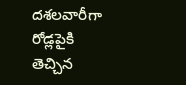దశలవారీగా రోడ్లపైకి తెచ్చిన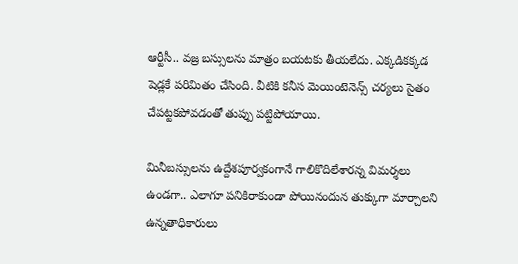ఆర్టీసీ.. వజ్ర బస్సులను మాత్రం బయటకు తీయలేదు. ఎక్కడికక్కడ షెడ్లకే పరిమితం చేసింది. వీటికి కనీస మెయింటెనెన్స్‌ చర్యలు సైతం చేపట్టకపోవడంతో తుప్పు పట్టిపోయాయి.

మినీబస్సులను ఉద్దేశపూర్వకంగానే గాలికొదిలేశారన్న విమర్శలు ఉండగా.. ఎలాగూ పనికిరాకుండా పోయినందున తుక్కుగా మార్చాలని ఉన్నతాధికారులు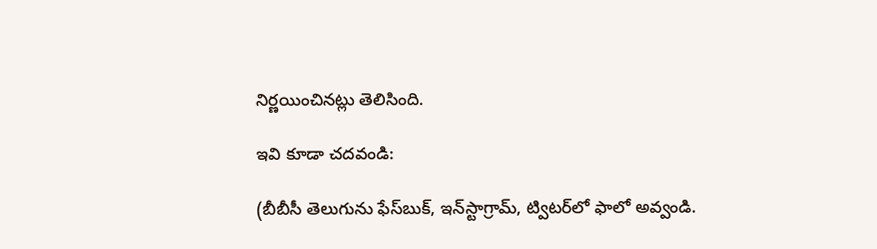నిర్ణయించినట్లు తెలిసింది.

ఇవి కూడా చదవండి:

(బీబీసీ తెలుగును ఫేస్‌బుక్, ఇన్‌స్టాగ్రామ్‌, ట్విటర్‌లో ఫాలో అవ్వండి.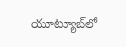యూట్యూబ్‌లో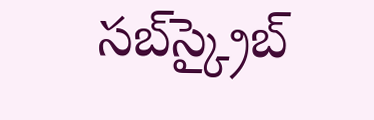సబ్‌స్క్రైబ్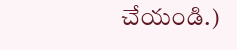చేయండి.)